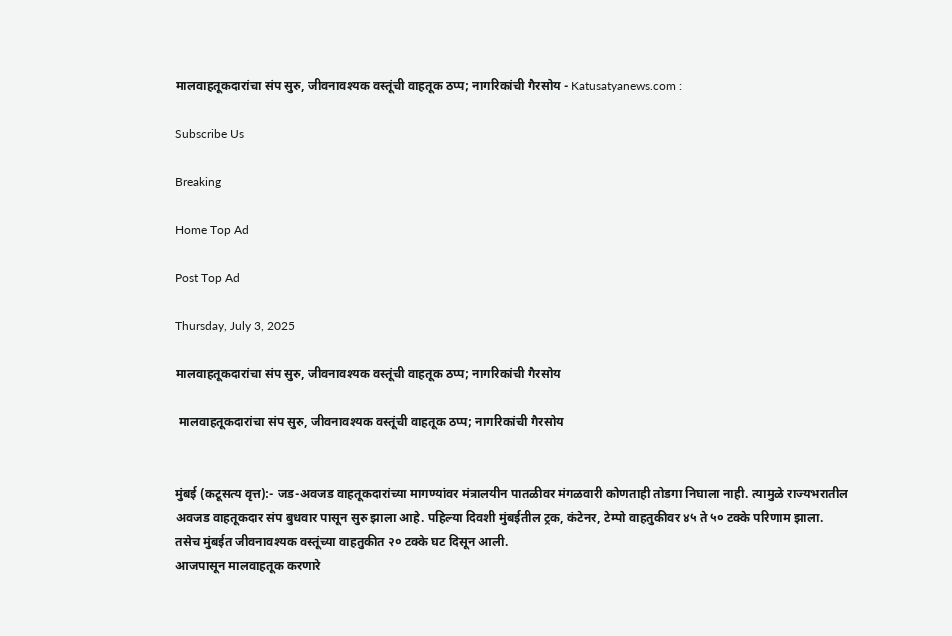मालवाहतूकदारांचा संप सुरु, जीवनावश्यक वस्तूंची वाहतूक ठप्प; नागरिकांची गैरसोय - Katusatyanews.com :

Subscribe Us

Breaking

Home Top Ad

Post Top Ad

Thursday, July 3, 2025

मालवाहतूकदारांचा संप सुरु, जीवनावश्यक वस्तूंची वाहतूक ठप्प; नागरिकांची गैरसोय

 मालवाहतूकदारांचा संप सुरु, जीवनावश्यक वस्तूंची वाहतूक ठप्प; नागरिकांची गैरसोय


मुंबई (कटूसत्य वृत्त):- जड-अवजड वाहतूकदारांच्या मागण्यांवर मंत्रालयीन पातळीवर मंगळवारी कोणताही तोडगा निघाला नाही. त्यामुळे राज्यभरातील अवजड वाहतूकदार संप बुधवार पासून सुरु झाला आहे. पहिल्या दिवशी मुंबईतील ट्रक, कंटेनर, टेम्पो वाहतुकीवर ४५ ते ५० टक्के परिणाम झाला.
तसेच मुंबईत जीवनावश्यक वस्तूंच्या वाहतुकीत २० टक्के घट दिसून आली.
आजपासून मालवाहतूक करणारे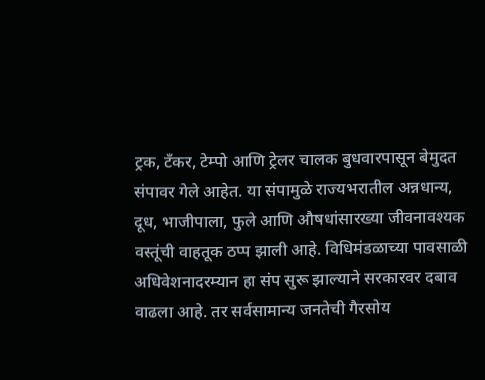ट्रक, टँकर, टेम्पो आणि ट्रेलर चालक बुधवारपासून बेमुदत संपावर गेले आहेत. या संपामुळे राज्यभरातील अन्नधान्य, दूध, भाजीपाला, फुले आणि औषधांसारख्या जीवनावश्यक वस्तूंची वाहतूक ठप्प झाली आहे. विधिमंडळाच्या पावसाळी अधिवेशनादरम्यान हा संप सुरू झाल्याने सरकारवर दबाव वाढला आहे. तर सर्वसामान्य जनतेची गैरसोय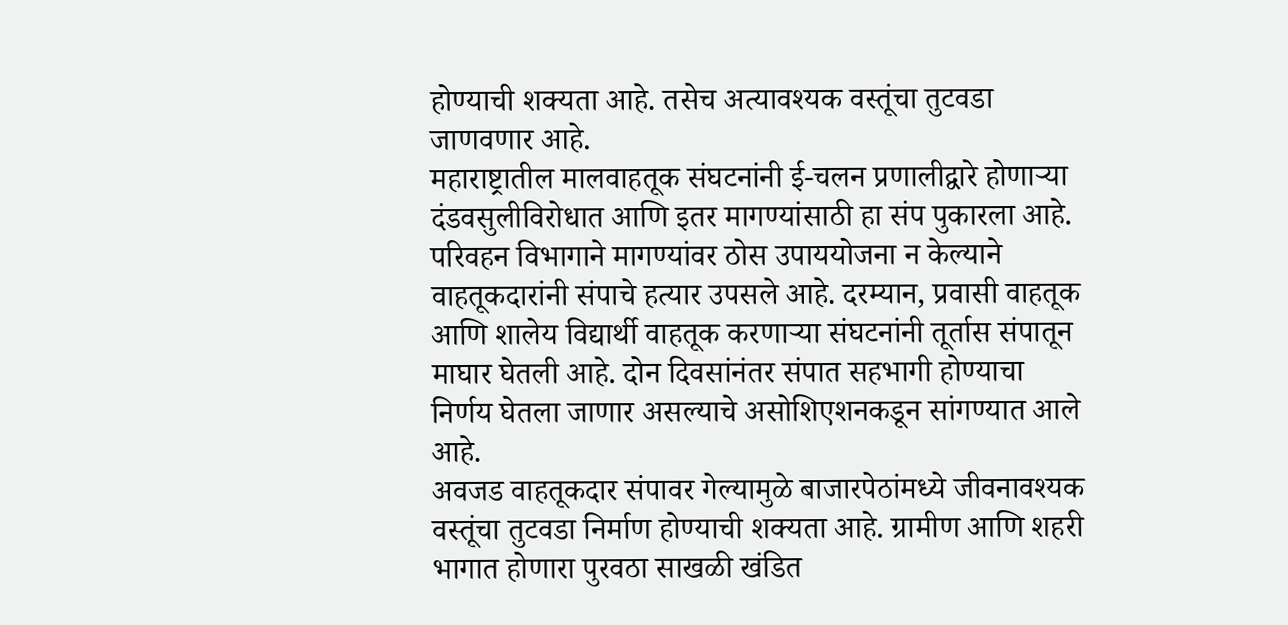होण्याची शक्यता आहे. तसेच अत्यावश्यक वस्तूंचा तुटवडा जाणवणार आहे.
महाराष्ट्रातील मालवाहतूक संघटनांनी ई-चलन प्रणालीद्वारे होणाऱ्या दंडवसुलीविरोधात आणि इतर मागण्यांसाठी हा संप पुकारला आहे. परिवहन विभागाने मागण्यांवर ठोस उपाययोजना न केल्याने वाहतूकदारांनी संपाचे हत्यार उपसले आहे. दरम्यान, प्रवासी वाहतूक आणि शालेय विद्यार्थी वाहतूक करणाऱ्या संघटनांनी तूर्तास संपातून माघार घेतली आहे. दोन दिवसांनंतर संपात सहभागी होण्याचा निर्णय घेतला जाणार असल्याचे असोशिएशनकडून सांगण्यात आले आहे.
अवजड वाहतूकदार संपावर गेल्यामुळे बाजारपेठांमध्ये जीवनावश्यक वस्तूंचा तुटवडा निर्माण होण्याची शक्यता आहे. ग्रामीण आणि शहरी भागात होणारा पुरवठा साखळी खंडित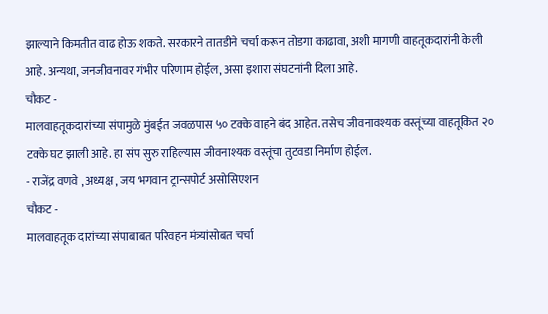झाल्याने किमतीत वाढ होऊ शकते. सरकारने तातडीने चर्चा करून तोडगा काढावा, अशी मागणी वाहतूकदारांनी केली आहे. अन्यथा, जनजीवनावर गंभीर परिणाम होईल, असा इशारा संघटनांनी दिला आहे.
चौकट -
मालवाहतूकदारांच्या संपामुळे मुंबईत जवळपास ५० टक्के वाहने बंद आहेत. तसेच जीवनावश्यक वस्तूंच्या वाहतूकित २० टक्के घट झाली आहे. हा संप सुरु राहिल्यास जीवनाश्यक वस्तूंचा तुटवडा निर्माण होईल.
- राजेंद्र वणवे , अध्यक्ष , जय भगवान ट्रान्सपोर्ट असोसिएशन
चौकट -
मालवाहतूक दारांच्या संपाबाबत परिवहन मंत्र्यांसोबत चर्चा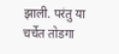झाली. परंतु या चर्चेत तोडगा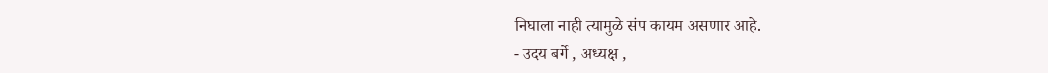निघाला नाही त्यामुळे संप कायम असणार आहे.
- उदय बर्गे , अध्यक्ष ,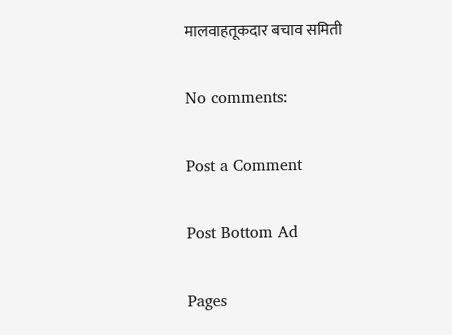मालवाहतूकदार बचाव समिती

No comments:

Post a Comment

Post Bottom Ad

Pages